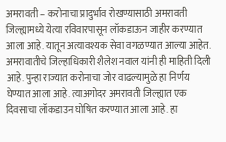अमरावती – करोनाचा प्रादुर्भाव रोखण्यासाठी अमरावती जिल्ह्यामध्ये येत्या रविवारपासून लॉकडाऊन जाहीर करण्यात आला आहे. यातून अत्यावश्यक सेवा वगळण्यात आल्या आहेत. अमरावातीचे जिल्हाधिकारी शैलेश नवाल यांनी ही माहिती दिली आहे. पुन्हा राज्यात करोनाचा जोर वाढल्यामुळे हा निर्णय घेण्यात आला आहे. त्याअगोदर अमरावती जिल्ह्यात एक दिवसाचा लॉकडाउन घोषित करण्यात आला आहे. हा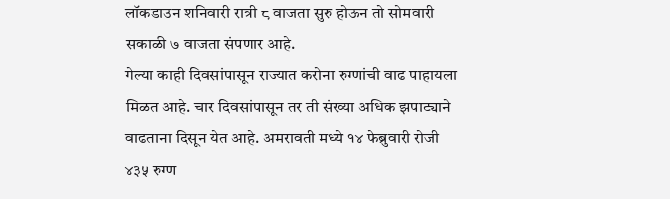लॉकडाउन शनिवारी रात्री ८ वाजता सुरु होऊन तो सोमवारी सकाळी ७ वाजता संपणार आहे.
गेल्या काही दिवसांपासून राज्यात करोना रुग्णांची वाढ पाहायला मिळत आहे. चार दिवसांपासून तर ती संख्या अधिक झपाट्याने वाढताना दिसून येत आहे. अमरावती मध्ये १४ फेब्रुवारी रोजी ४३५ रुग्ण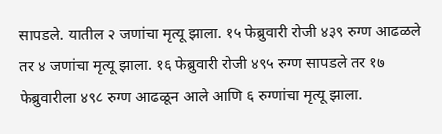सापडले. यातील २ जणांचा मृत्यू झाला. १५ फेब्रुवारी रोजी ४३९ रुग्ण आढळले तर ४ जणांचा मृत्यू झाला. १६ फेब्रुवारी रोजी ४९५ रुग्ण सापडले तर १७ फेब्रुवारीला ४९८ रुग्ण आढळून आले आणि ६ रुग्णांचा मृत्यू झाला.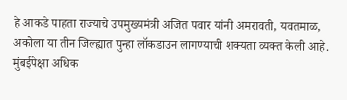हे आकडे पाहता राज्याचे उपमुख्यमंत्री अजित पवार यांनी अमरावती, यवतमाळ, अकोला या तीन जिल्ह्यात पुन्हा लॉकडाउन लागण्याची शक्यता व्यक्त केली आहे. मुंबईपेक्षा अधिक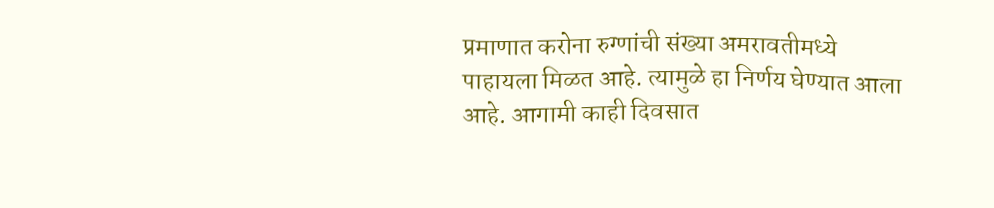प्रमाणात करोना रुग्णांची संख्या अमरावतीमध्ये पाहायला मिळत आहे. त्यामुळे हा निर्णय घेण्यात आला आहे. आगामी काही दिवसात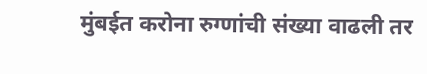मुंबईत करोना रुग्णांची संख्या वाढली तर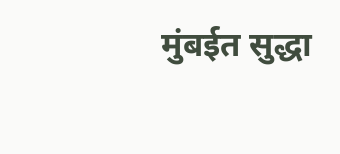मुंबईत सुद्धा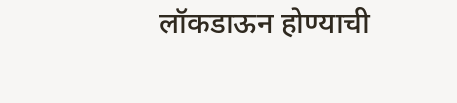लॉकडाऊन होण्याची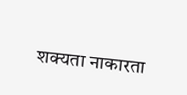शक्यता नाकारता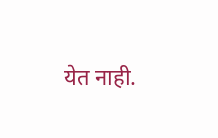येत नाही.